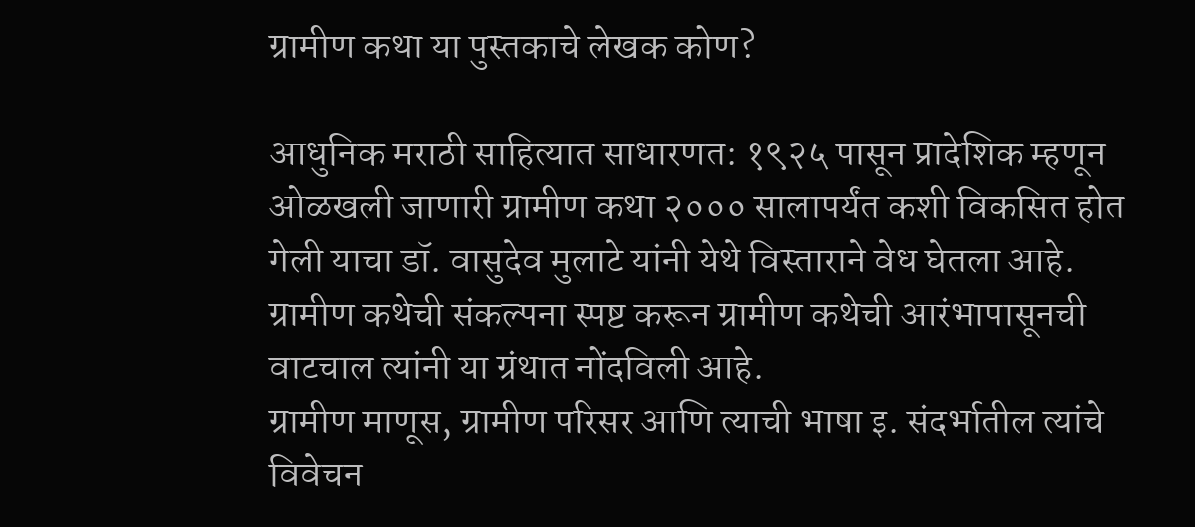ग्रामीण कथा या पुस्तकाचे लेखक कोण?

आधुनिक मराठी साहित्यात साधारणत: १९२५ पासून प्रादेशिक म्हणून ओळखली जाणारी ग्रामीण कथा २००० सालापर्यंत कशी विकसित होत गेली याचा डॉ. वासुदेव मुलाटे यांनी येथे विस्ताराने वेध घेतला आहे. ग्रामीण कथेची संकल्पना स्पष्ट करून ग्रामीण कथेची आरंभापासूनची वाटचाल त्यांनी या ग्रंथात नोंदविली आहे.
ग्रामीण माणूस, ग्रामीण परिसर आणि त्याची भाषा इ. संदर्भातील त्यांचे विवेचन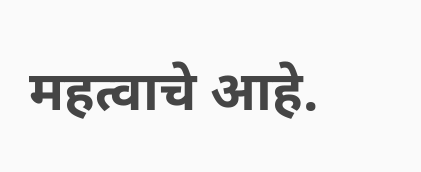महत्वाचे आहे.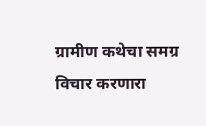ग्रामीण कथेचा समग्र विचार करणारा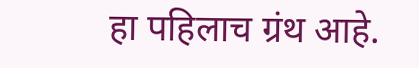हा पहिलाच ग्रंथ आहे.